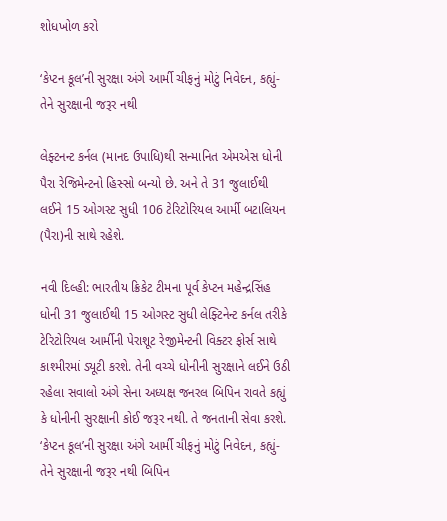શોધખોળ કરો

‘કેપ્ટન કૂલ’ની સુરક્ષા અંગે આર્મી ચીફનું મોટું નિવેદન, કહ્યું- તેને સુરક્ષાની જરૂર નથી

લેફ્ટનન્ટ કર્નલ (માનદ ઉપાધિ)થી સન્માનિત એમએસ ધોની પૈરા રેજિમેન્ટનો હિસ્સો બન્યો છે. અને તે 31 જુલાઈથી લઈને 15 ઓગસ્ટ સુધી 106 ટેરિટોરિયલ આર્મી બટાલિયન (પૈરા)ની સાથે રહેશે.

નવી દિલ્હી: ભારતીય ક્રિકેટ ટીમના પૂર્વ કેપ્ટન મહેન્દ્રસિંહ ધોની 31 જુલાઈથી 15 ઓગસ્ટ સુધી લેફ્ટિનેન્ટ કર્નલ તરીકે ટેરિટોરિયલ આર્મીની પેરાશૂટ રેજીમેન્ટની વિક્ટર ફોર્સ સાથે કાશ્મીરમાં ડ્યૂટી કરશે. તેની વચ્ચે ધોનીની સુરક્ષાને લઈને ઉઠી રહેલા સવાલો અંગે સેના અધ્યક્ષ જનરલ બિપિન રાવતે કહ્યું કે ધોનીની સુરક્ષાની કોઈ જરૂર નથી. તે જનતાની સેવા કરશે. ‘કેપ્ટન કૂલ’ની સુરક્ષા અંગે આર્મી ચીફનું મોટું નિવેદન, કહ્યું- તેને સુરક્ષાની જરૂર નથી બિપિન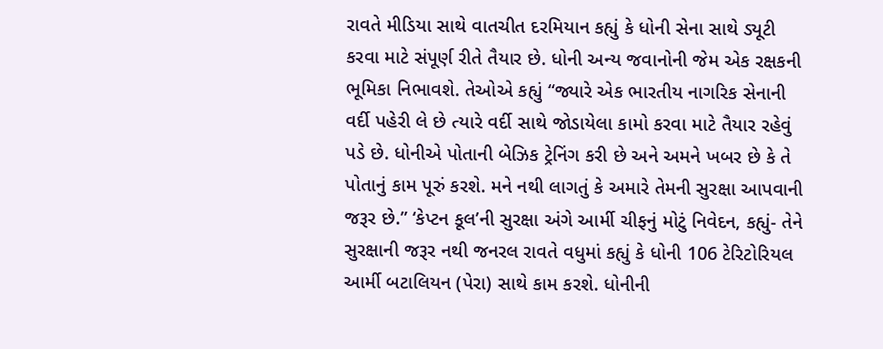રાવતે મીડિયા સાથે વાતચીત દરમિયાન કહ્યું કે ધોની સેના સાથે ડ્યૂટી કરવા માટે સંપૂર્ણ રીતે તૈયાર છે. ધોની અન્ય જવાનોની જેમ એક રક્ષકની ભૂમિકા નિભાવશે. તેઓએ કહ્યું “જ્યારે એક ભારતીય નાગરિક સેનાની વર્દી પહેરી લે છે ત્યારે વર્દી સાથે જોડાયેલા કામો કરવા માટે તૈયાર રહેવું પડે છે. ધોનીએ પોતાની બેઝિક ટ્રેનિંગ કરી છે અને અમને ખબર છે કે તે પોતાનું કામ પૂરું કરશે. મને નથી લાગતું કે અમારે તેમની સુરક્ષા આપવાની જરૂર છે.” ‘કેપ્ટન કૂલ’ની સુરક્ષા અંગે આર્મી ચીફનું મોટું નિવેદન, કહ્યું- તેને સુરક્ષાની જરૂર નથી જનરલ રાવતે વધુમાં કહ્યું કે ધોની 106 ટેરિટોરિયલ આર્મી બટાલિયન (પેરા) સાથે કામ કરશે. ધોનીની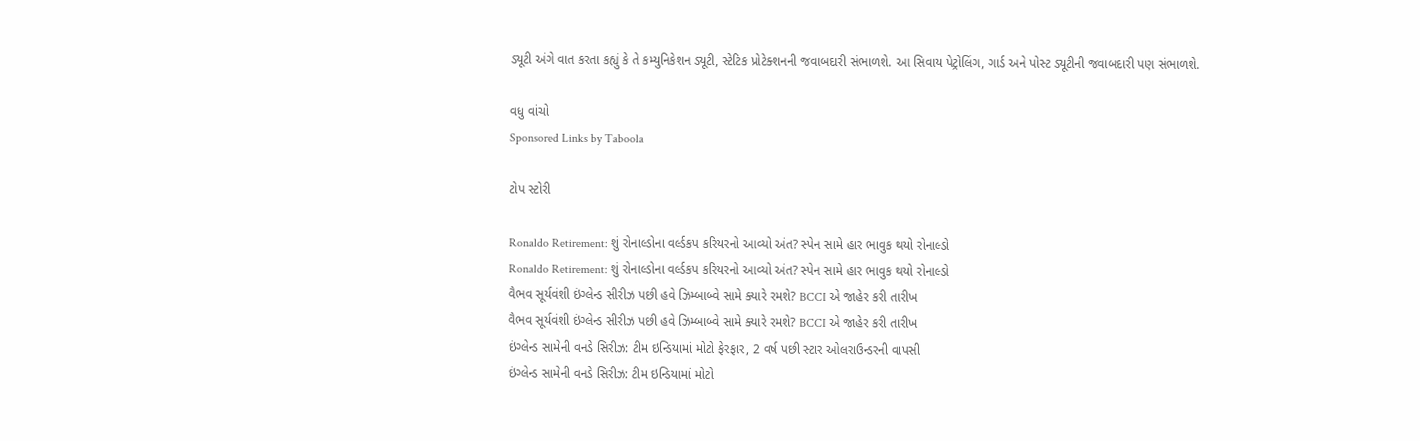ડ્યૂટી અંગે વાત કરતા કહ્યું કે તે કમ્યુનિકેશન ડ્યૂટી, સ્ટેટિક પ્રોટેક્શનની જવાબદારી સંભાળશે. આ સિવાય પેટ્રોલિંગ, ગાર્ડ અને પોસ્ટ ડ્યૂટીની જવાબદારી પણ સંભાળશે.

વધુ વાંચો
Sponsored Links by Taboola

ટોપ સ્ટોરી

Ronaldo Retirement: શું રોનાલ્ડોના વર્લ્ડકપ કરિયરનો આવ્યો અંત? સ્પેન સામે હાર ભાવુક થયો રોનાલ્ડો
Ronaldo Retirement: શું રોનાલ્ડોના વર્લ્ડકપ કરિયરનો આવ્યો અંત? સ્પેન સામે હાર ભાવુક થયો રોનાલ્ડો
વૈભવ સૂર્યવંશી ઇંગ્લેન્ડ સીરીઝ પછી હવે ઝિમ્બાબ્વે સામે ક્યારે રમશે? BCCI એ જાહેર કરી તારીખ
વૈભવ સૂર્યવંશી ઇંગ્લેન્ડ સીરીઝ પછી હવે ઝિમ્બાબ્વે સામે ક્યારે રમશે? BCCI એ જાહેર કરી તારીખ
ઇંગ્લેન્ડ સામેની વનડે સિરીઝ: ટીમ ઇન્ડિયામાં મોટો ફેરફાર, 2 વર્ષ પછી સ્ટાર ઓલરાઉન્ડરની વાપસી
ઇંગ્લેન્ડ સામેની વનડે સિરીઝ: ટીમ ઇન્ડિયામાં મોટો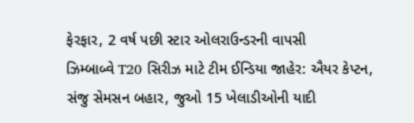ફેરફાર, 2 વર્ષ પછી સ્ટાર ઓલરાઉન્ડરની વાપસી
ઝિમ્બાબ્વે T20 સિરીઝ માટે ટીમ ઈન્ડિયા જાહેર: ઐયર કેપ્ટન, સંજુ સેમસન બહાર, જુઓ 15 ખેલાડીઓની યાદી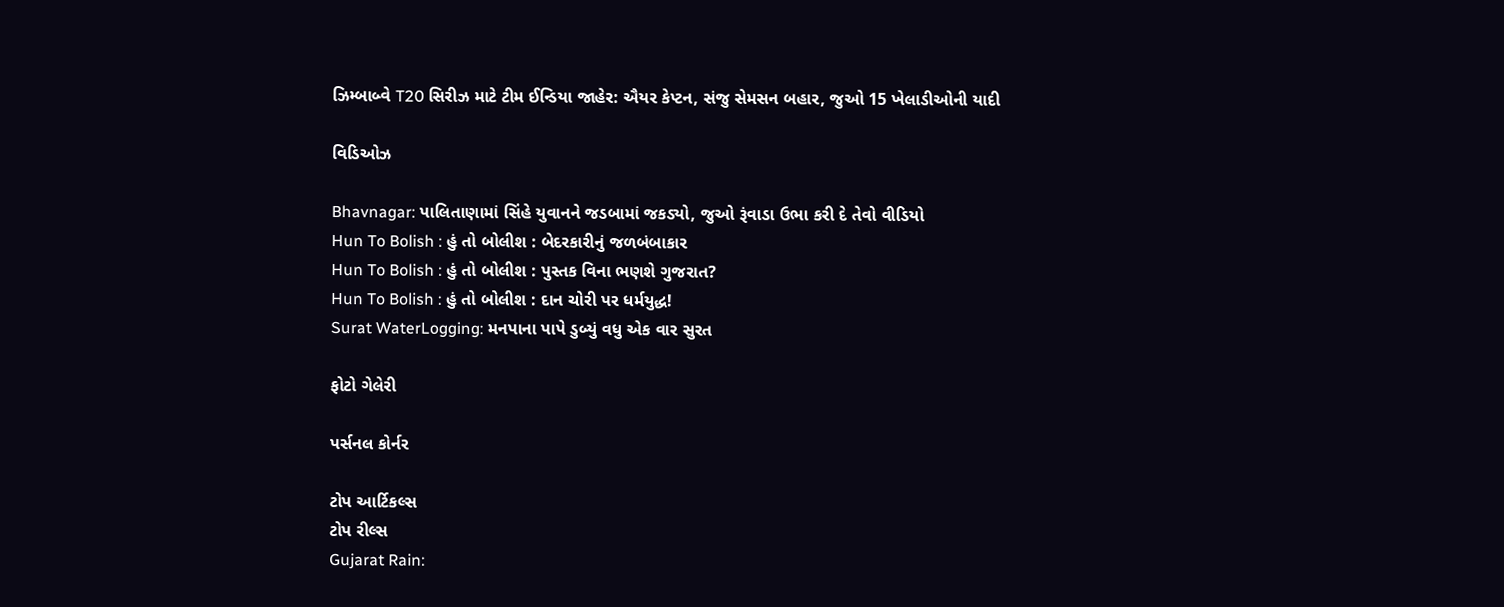ઝિમ્બાબ્વે T20 સિરીઝ માટે ટીમ ઈન્ડિયા જાહેર: ઐયર કેપ્ટન, સંજુ સેમસન બહાર, જુઓ 15 ખેલાડીઓની યાદી

વિડિઓઝ

Bhavnagar: પાલિતાણામાં સિંહે યુવાનને જડબામાં જકડ્યો, જુઓ રૂંવાડા ઉભા કરી દે તેવો વીડિયો
Hun To Bolish : હું તો બોલીશ : બેદરકારીનું જળબંબાકાર
Hun To Bolish : હું તો બોલીશ : પુસ્તક વિના ભણશે ગુજરાત?
Hun To Bolish : હું તો બોલીશ : દાન ચોરી પર ધર્મયુદ્ધ!
Surat WaterLogging: મનપાના પાપે ડુબ્યું વધુ એક વાર સુરત

ફોટો ગેલેરી

પર્સનલ કોર્નર

ટોપ આર્ટિકલ્સ
ટોપ રીલ્સ
Gujarat Rain: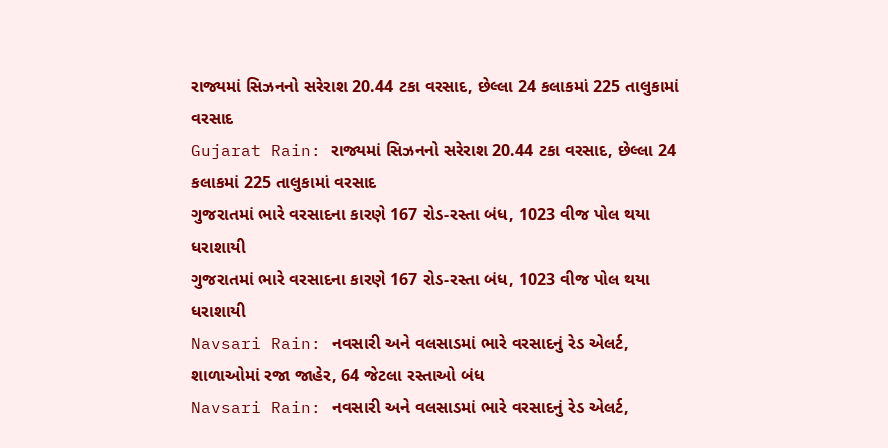રાજ્યમાં સિઝનનો સરેરાશ 20.44 ટકા વરસાદ, છેલ્લા 24 કલાકમાં 225 તાલુકામાં વરસાદ
Gujarat Rain: રાજ્યમાં સિઝનનો સરેરાશ 20.44 ટકા વરસાદ, છેલ્લા 24 કલાકમાં 225 તાલુકામાં વરસાદ
ગુજરાતમાં ભારે વરસાદના કારણે 167 રોડ-રસ્તા બંધ, 1023 વીજ પોલ થયા ધરાશાયી
ગુજરાતમાં ભારે વરસાદના કારણે 167 રોડ-રસ્તા બંધ, 1023 વીજ પોલ થયા ધરાશાયી
Navsari Rain: નવસારી અને વલસાડમાં ભારે વરસાદનું રેડ એલર્ટ, શાળાઓમાં રજા જાહેર, 64 જેટલા રસ્તાઓ બંધ
Navsari Rain: નવસારી અને વલસાડમાં ભારે વરસાદનું રેડ એલર્ટ,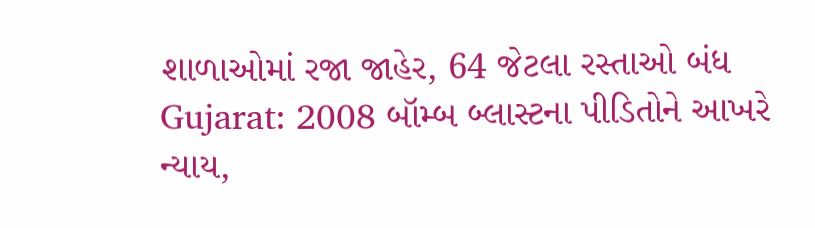શાળાઓમાં રજા જાહેર, 64 જેટલા રસ્તાઓ બંધ
Gujarat: 2008 બૉમ્બ બ્લાસ્ટના પીડિતોને આખરે ન્યાય,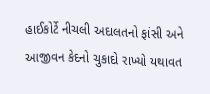હાઈકોર્ટે નીચલી અદાલતનો ફાંસી અને આજીવન કેદનો ચુકાદો રાખ્યો યથાવત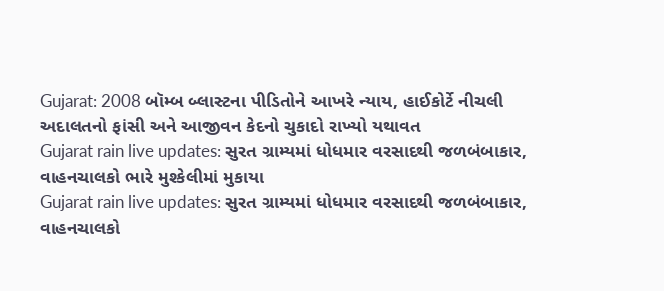Gujarat: 2008 બૉમ્બ બ્લાસ્ટના પીડિતોને આખરે ન્યાય, હાઈકોર્ટે નીચલી અદાલતનો ફાંસી અને આજીવન કેદનો ચુકાદો રાખ્યો યથાવત
Gujarat rain live updates: સુરત ગ્રામ્યમાં ધોધમાર વરસાદથી જળબંબાકાર, વાહનચાલકો ભારે મુશ્કેલીમાં મુકાયા
Gujarat rain live updates: સુરત ગ્રામ્યમાં ધોધમાર વરસાદથી જળબંબાકાર, વાહનચાલકો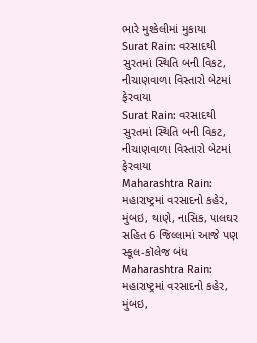ભારે મુશ્કેલીમાં મુકાયા
Surat Rain: વરસાદથી સુરતમાં સ્થિતિ બની વિકટ, નીચાણવાળા વિસ્તારો બેટમાં ફેરવાયા
Surat Rain: વરસાદથી સુરતમાં સ્થિતિ બની વિકટ, નીચાણવાળા વિસ્તારો બેટમાં ફેરવાયા
Maharashtra Rain: મહારાષ્ટ્રમાં વરસાદનો કહેર, મુંબઇ, થાણે, નાસિક, પાલઘર સહિત 6 જિલ્લામાં આજે પણ સ્કૂલ-કૉલેજ બંધ
Maharashtra Rain: મહારાષ્ટ્રમાં વરસાદનો કહેર, મુંબઇ,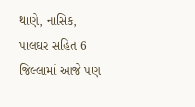થાણે, નાસિક, પાલઘર સહિત 6 જિલ્લામાં આજે પણ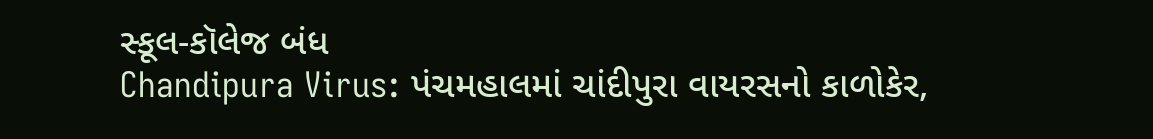સ્કૂલ-કૉલેજ બંધ
Chandipura Virus: પંચમહાલમાં ચાંદીપુરા વાયરસનો કાળોકેર,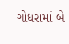ગોધરામાં બે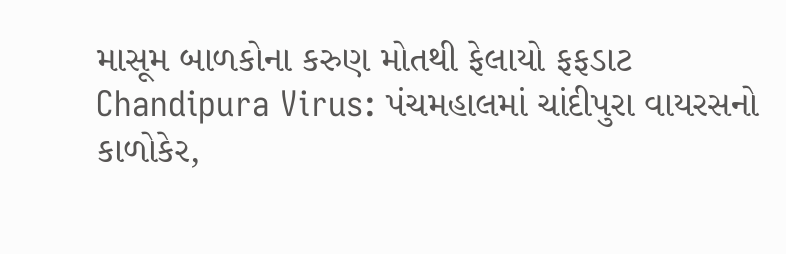માસૂમ બાળકોના કરુણ મોતથી ફેલાયો ફફડાટ
Chandipura Virus: પંચમહાલમાં ચાંદીપુરા વાયરસનો કાળોકેર,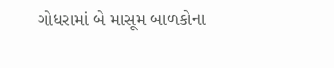ગોધરામાં બે માસૂમ બાળકોના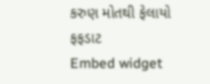કરુણ મોતથી ફેલાયો ફફડાટ
Embed widget